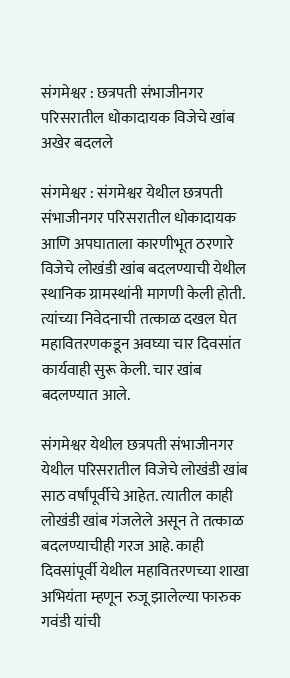संगमेश्वर : छत्रपती संभाजीनगर परिसरातील धोकादायक विजेचे खांब अखेर बदलले

संगमेश्वर : संगमेश्वर येथील छत्रपती संभाजीनगर परिसरातील धोकादायक आणि अपघाताला कारणीभूत ठरणारे विजेचे लोखंडी खांब बदलण्याची येथील स्थानिक ग्रामस्थांनी मागणी केली होती. त्यांच्या निवेदनाची तत्काळ दखल घेत महावितरणकडून अवघ्या चार दिवसांत कार्यवाही सुरू केली. चार खांब बदलण्यात आले.

संगमेश्वर येथील छत्रपती संभाजीनगर येथील परिसरातील विजेचे लोखंडी खांब साठ वर्षांपूर्वीचे आहेत. त्यातील काही लोखंडी खांब गंजलेले असून ते तत्काळ बदलण्याचीही गरज आहे. काही दिवसांपूर्वी येथील महावितरणच्या शाखा अभियंता म्हणून रुजू झालेल्या फारुक गवंडी यांची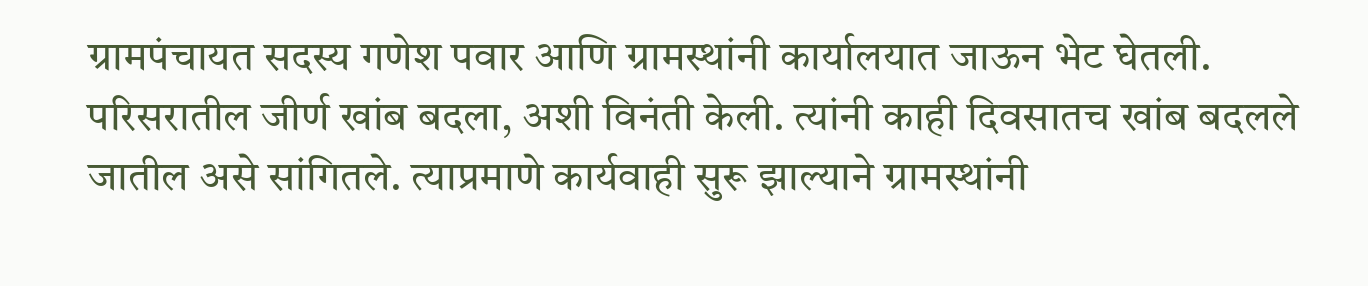ग्रामपंचायत सदस्य गणेश पवार आणि ग्रामस्थांनी कार्यालयात जाऊन भेट घेतली. परिसरातील जीर्ण खांब बदला, अशी विनंती केली. त्यांनी काही दिवसातच खांब बदलले जातील असे सांगितले. त्याप्रमाणे कार्यवाही सुरू झाल्याने ग्रामस्थांनी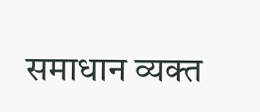समाधान व्यक्त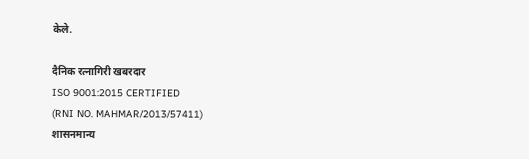केले.

दैनिक रत्नागिरी खबरदार
ISO 9001:2015 CERTIFIED
(RNI NO. MAHMAR/2013/57411)
शासनमान्य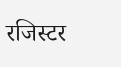रजिस्टर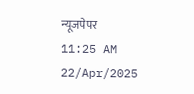न्यूजपेपर
11:25 AM 22/Apr/2025